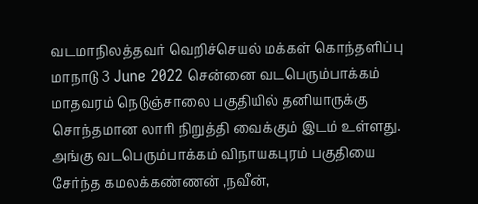வடமாநிலத்தவர் வெறிச்செயல் மக்கள் கொந்தளிப்பு
மாநாடு 3 June 2022 சென்னை வடபெரும்பாக்கம் மாதவரம் நெடுஞ்சாலை பகுதியில் தனியாருக்கு சொந்தமான லாரி நிறுத்தி வைக்கும் இடம் உள்ளது. அங்கு வடபெரும்பாக்கம் விநாயகபுரம் பகுதியை சேர்ந்த கமலக்கண்ணன் ,நவீன்,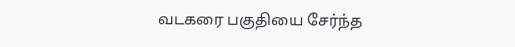வடகரை பகுதியை சேர்ந்த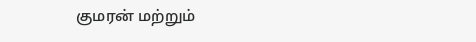குமரன் மற்றும்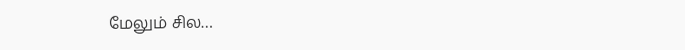மேலும் சில…